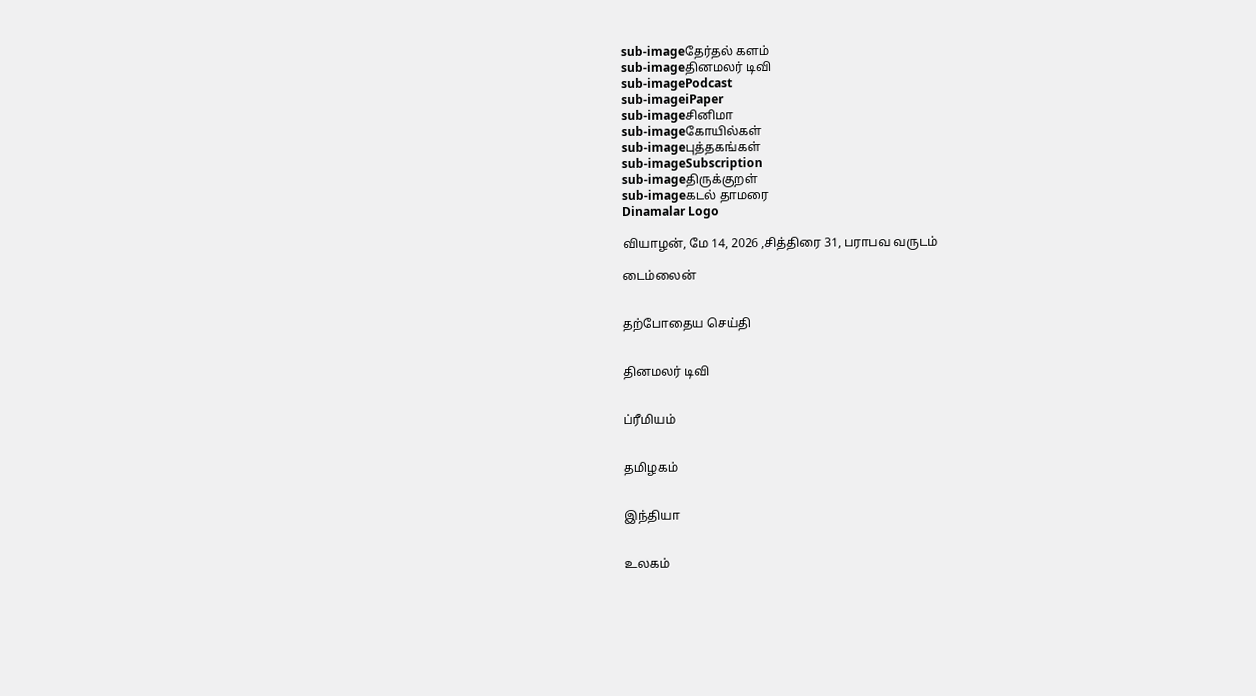sub-imageதேர்தல் களம்
sub-imageதினமலர் டிவி
sub-imagePodcast
sub-imageiPaper
sub-imageசினிமா
sub-imageகோயில்கள்
sub-imageபுத்தகங்கள்
sub-imageSubscription
sub-imageதிருக்குறள்
sub-imageகடல் தாமரை
Dinamalar Logo

வியாழன், மே 14, 2026 ,சித்திரை 31, பராபவ வருடம்

டைம்லைன்


தற்போதைய செய்தி


தினமலர் டிவி


ப்ரீமியம்


தமிழகம்


இந்தியா


உலகம்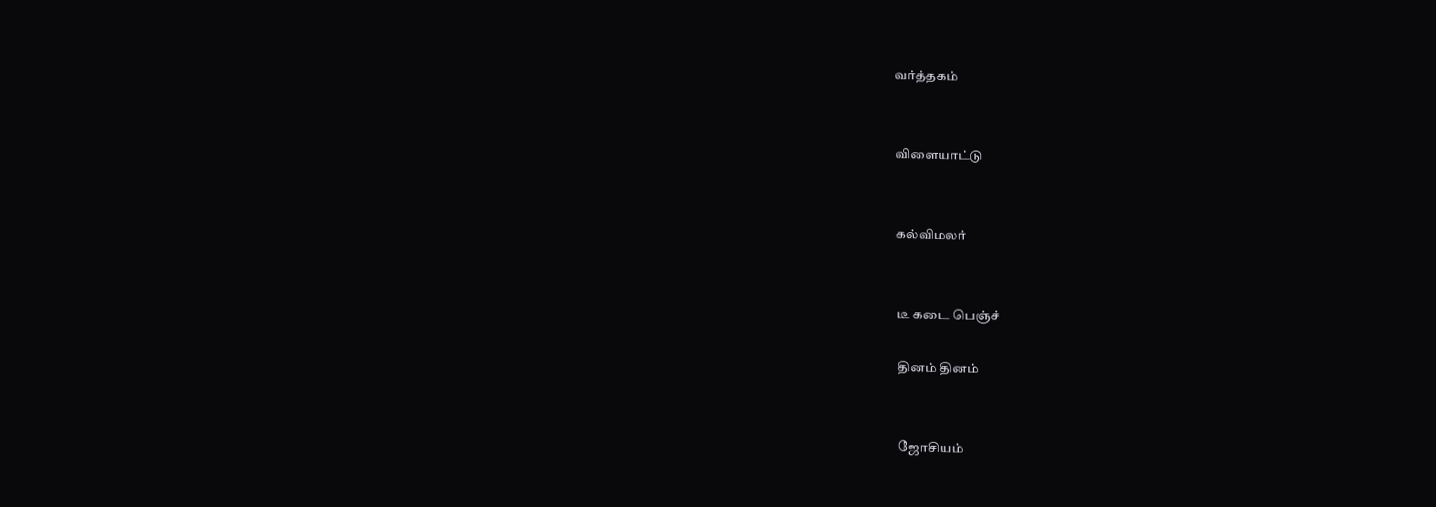வர்த்தகம்


விளையாட்டு


கல்விமலர்


டீ கடை பெஞ்ச்

தினம் தினம்


ஜோசியம்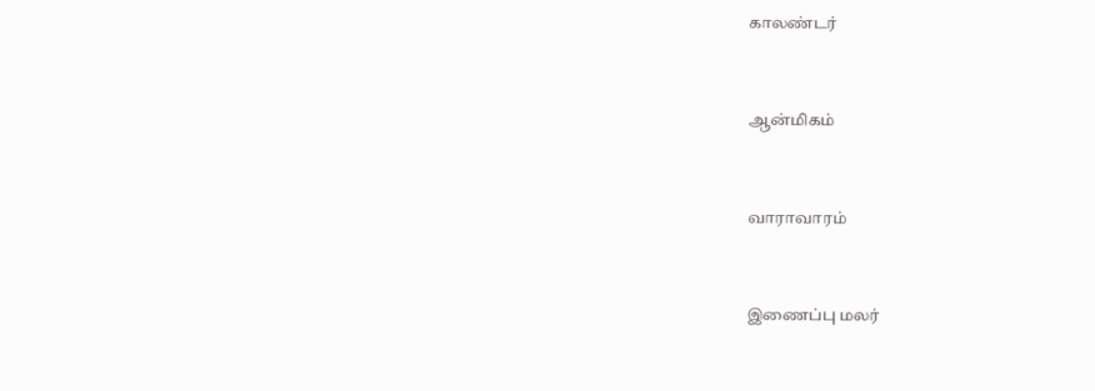காலண்டர்


ஆன்மிகம்


வாராவாரம்


இணைப்பு மலர்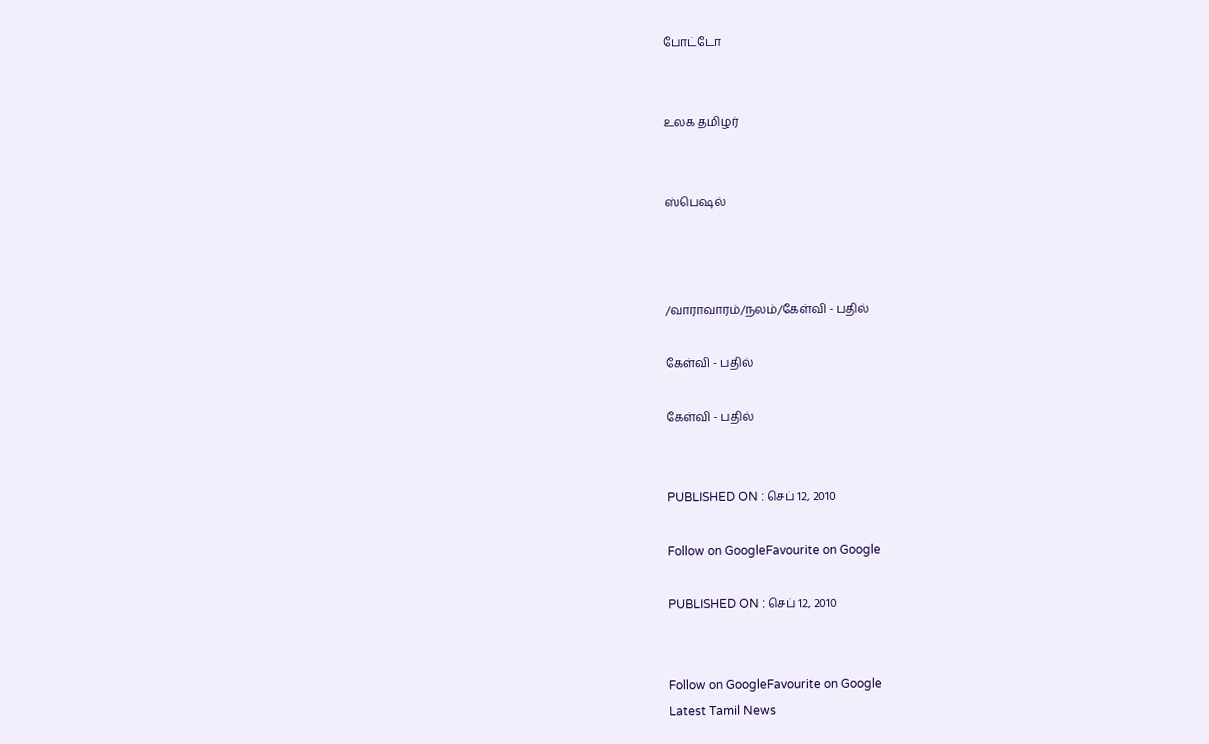போட்டோ


உலக தமிழர்


ஸ்பெஷல்



/வாராவாரம்/நலம்/கேள்வி - பதில்

கேள்வி - பதில்

கேள்வி - பதில்


PUBLISHED ON : செப் 12, 2010

Follow on GoogleFavourite on Google

PUBLISHED ON : செப் 12, 2010


Follow on GoogleFavourite on Google
Latest Tamil News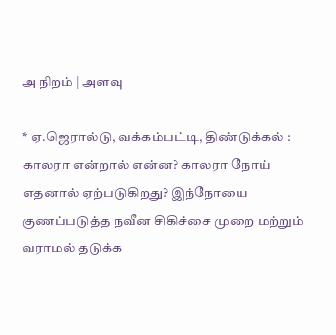அ நிறம் | அளவு

* ஏ.ஜெரால்டு, வக்கம்பட்டி, திண்டுக்கல் :   காலரா என்றால் என்ன? காலரா நோய் எதனால் ஏற்படுகிறது? இந்நோயை குணப்படுத்த நவீன சிகிச்சை முறை மற்றும் வராமல் தடுக்க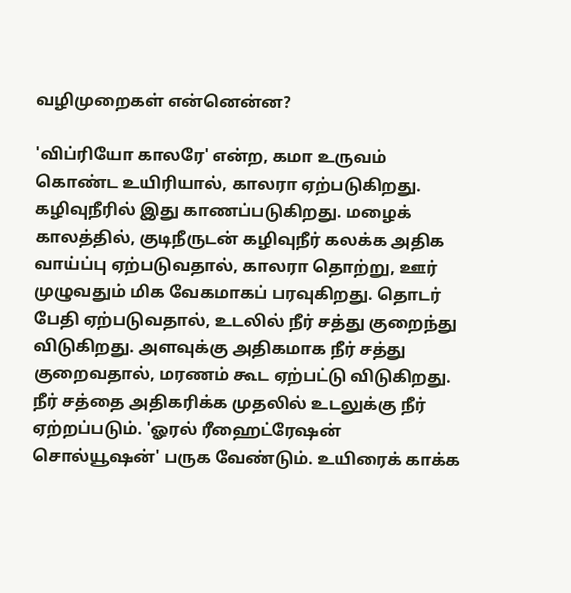வழிமுறைகள் என்னென்ன?

'விப்ரியோ காலரே' என்ற, கமா உருவம் கொண்ட உயிரியால், காலரா ஏற்படுகிறது. கழிவுநீரில் இது காணப்படுகிறது. மழைக் காலத்தில், குடிநீருடன் கழிவுநீர் கலக்க அதிக வாய்ப்பு ஏற்படுவதால், காலரா தொற்று, ஊர் முழுவதும் மிக வேகமாகப் பரவுகிறது. தொடர் பேதி ஏற்படுவதால், உடலில் நீர் சத்து குறைந்து விடுகிறது. அளவுக்கு அதிகமாக நீர் சத்து குறைவதால், மரணம் கூட ஏற்பட்டு விடுகிறது. நீர் சத்தை அதிகரிக்க முதலில் உடலுக்கு நீர் ஏற்றப்படும். 'ஓரல் ரீஹைட்ரேஷன் சொல்யூஷன்' பருக வேண்டும். உயிரைக் காக்க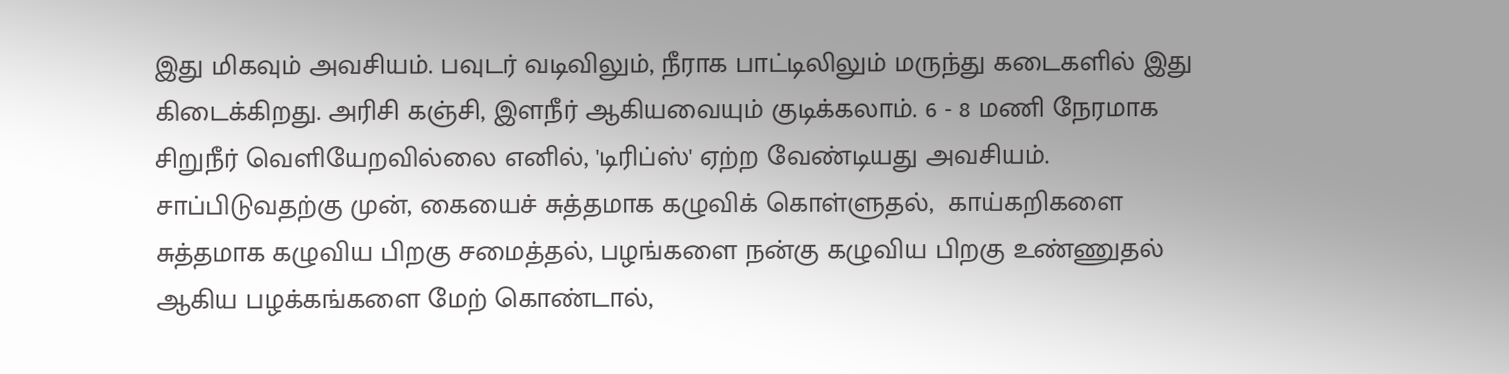இது மிகவும் அவசியம். பவுடர் வடிவிலும், நீராக பாட்டிலிலும் மருந்து கடைகளில் இது கிடைக்கிறது. அரிசி கஞ்சி, இளநீர் ஆகியவையும் குடிக்கலாம். 6 - 8 மணி நேரமாக சிறுநீர் வெளியேறவில்லை எனில், 'டிரிப்ஸ்' ஏற்ற வேண்டியது அவசியம். சாப்பிடுவதற்கு முன், கையைச் சுத்தமாக கழுவிக் கொள்ளுதல்,  காய்கறிகளை சுத்தமாக கழுவிய பிறகு சமைத்தல், பழங்களை நன்கு கழுவிய பிறகு உண்ணுதல் ஆகிய பழக்கங்களை மேற் கொண்டால்,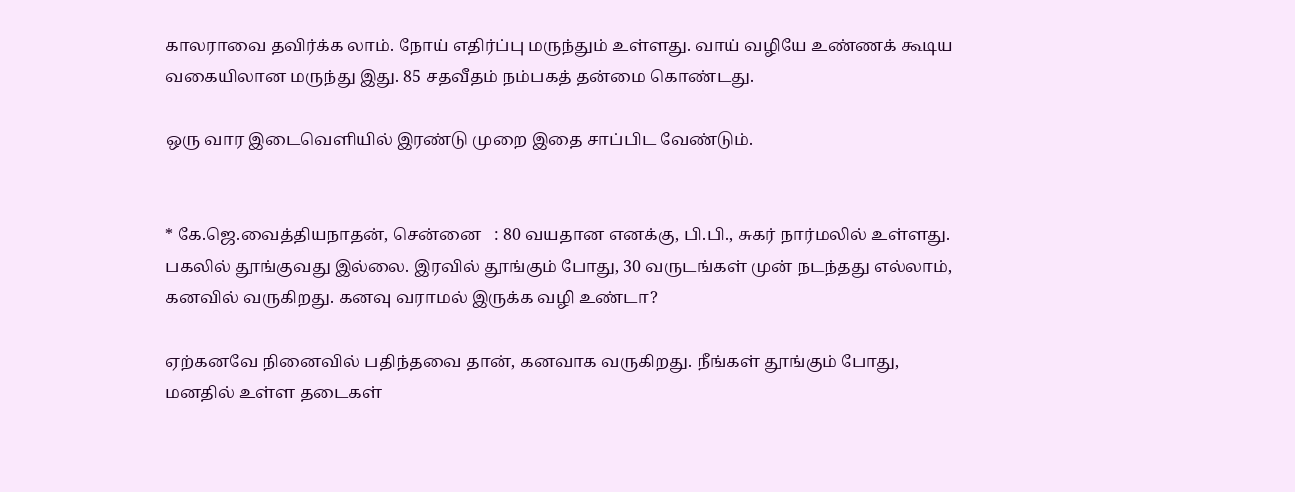காலராவை தவிர்க்க லாம். நோய் எதிர்ப்பு மருந்தும் உள்ளது. வாய் வழியே உண்ணக் கூடிய வகையிலான மருந்து இது. 85 சதவீதம் நம்பகத் தன்மை கொண்டது.

ஒரு வார இடைவெளியில் இரண்டு முறை இதை சாப்பிட வேண்டும்.


* கே.ஜெ.வைத்தியநாதன், சென்னை   : 80 வயதான எனக்கு, பி.பி., சுகர் நார்மலில் உள்ளது. பகலில் தூங்குவது இல்லை. இரவில் தூங்கும் போது, 30 வருடங்கள் முன் நடந்தது எல்லாம், கனவில் வருகிறது. கனவு வராமல் இருக்க வழி உண்டா?

ஏற்கனவே நினைவில் பதிந்தவை தான், கனவாக வருகிறது. நீங்கள் தூங்கும் போது, மனதில் உள்ள தடைகள்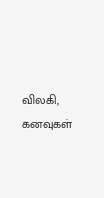விலகி, கனவுகள்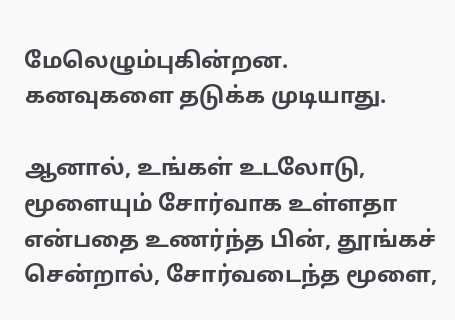மேலெழும்புகின்றன. கனவுகளை தடுக்க முடியாது.

ஆனால், உங்கள் உடலோடு, மூளையும் சோர்வாக உள்ளதா என்பதை உணர்ந்த பின், தூங்கச் சென்றால், சோர்வடைந்த மூளை,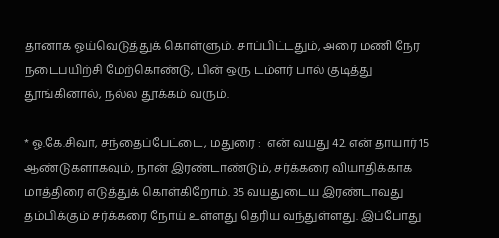தானாக ஓய்வெடுத்துக் கொள்ளும். சாப்பிட்டதும், அரை மணி நேர நடைபயிற்சி மேற்கொண்டு, பின் ஒரு டம்ளர் பால் குடித்து தூங்கினால், நல்ல தூக்கம் வரும்.

* ஓ.கே.சிவா, சந்தைப்பேட்டை, மதுரை :  என் வயது 42. என் தாயார் 15 ஆண்டுகளாகவும், நான் இரண்டாண்டும், சர்க்கரை வியாதிக்காக மாத்திரை எடுத்துக் கொள்கிறோம். 35 வயதுடைய இரண்டாவது தம்பிக்கும் சர்க்கரை நோய் உள்ளது தெரிய வந்துள்ளது. இப்போது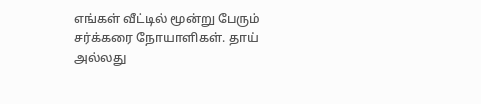எங்கள் வீட்டில் மூன்று பேரும் சர்க்கரை நோயாளிகள். தாய் அல்லது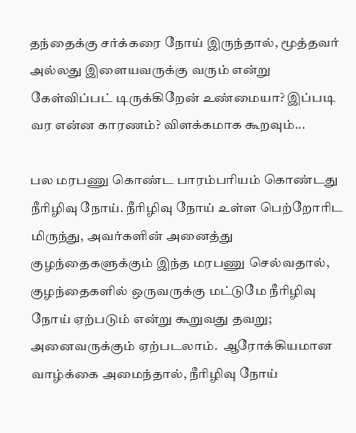தந்தைக்கு சர்க்கரை நோய் இருந்தால், மூத்தவர் அல்லது இளையவருக்கு வரும் என்று கேள்விப்பட் டிருக்கிறேன் உண்மையா? இப்படி வர என்ன காரணம்? விளக்கமாக கூறவும்...

பல மரபணு கொண்ட பாரம்பரியம் கொண்டது நீரிழிவு நோய். நீரிழிவு நோய் உள்ள பெற்றோரிட மிருந்து, அவர்களின் அனைத்து குழந்தைகளுக்கும் இந்த மரபணு செல்வதால், குழந்தைகளில் ஒருவருக்கு மட்டுமே நீரிழிவு நோய் ஏற்படும் என்று கூறுவது தவறு; அனைவருக்கும் ஏற்படலாம்.  ஆரோக்கியமான வாழ்க்கை அமைந்தால், நீரிழிவு நோய்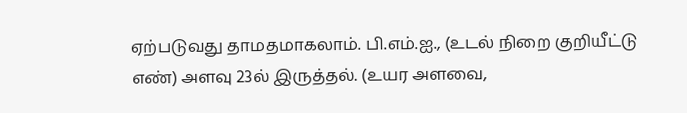ஏற்படுவது தாமதமாகலாம். பி.எம்.ஐ., (உடல் நிறை குறியீட்டு எண்) அளவு 23ல் இருத்தல். (உயர அளவை,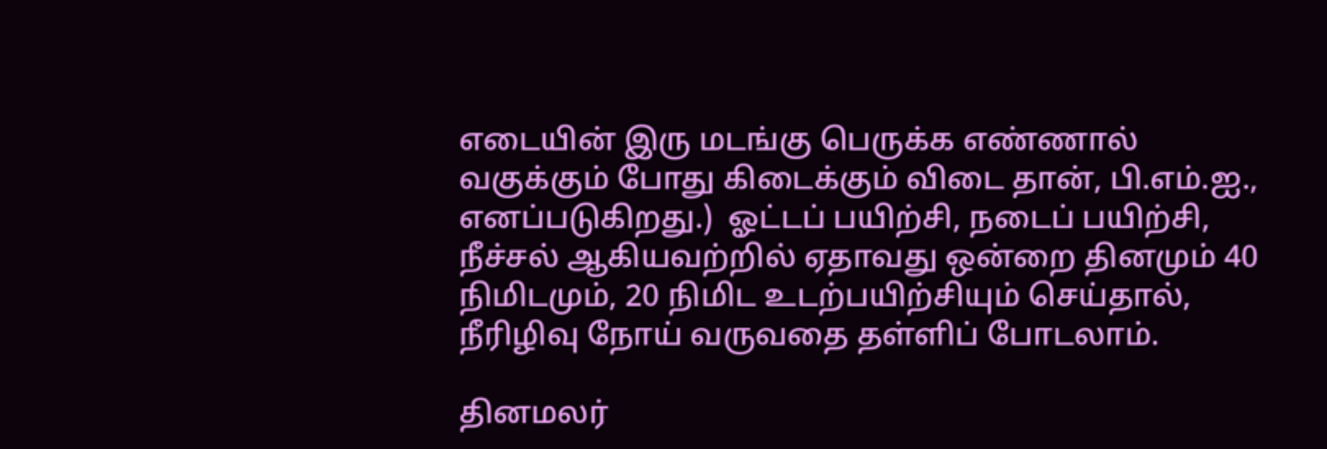எடையின் இரு மடங்கு பெருக்க எண்ணால் வகுக்கும் போது கிடைக்கும் விடை தான், பி.எம்.ஐ., எனப்படுகிறது.)  ஓட்டப் பயிற்சி, நடைப் பயிற்சி, நீச்சல் ஆகியவற்றில் ஏதாவது ஒன்றை தினமும் 40 நிமிடமும், 20 நிமிட உடற்பயிற்சியும் செய்தால், நீரிழிவு நோய் வருவதை தள்ளிப் போடலாம்.

தினமலர்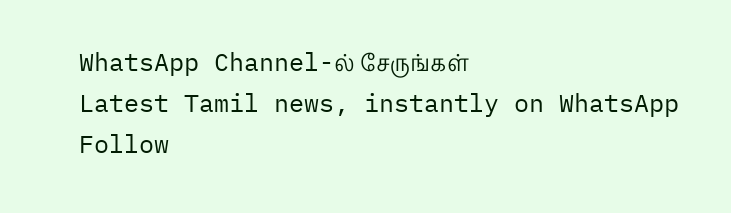WhatsApp Channel-ல் சேருங்கள்
Latest Tamil news, instantly on WhatsApp
Follow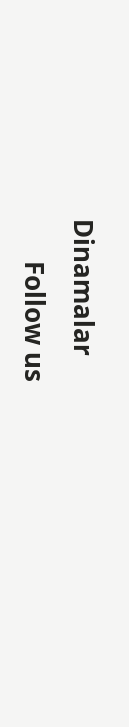Dinamalar
      Follow us